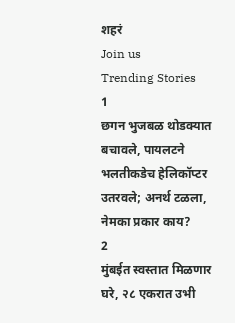शहरं
Join us
Trending Stories
1
छगन भुजबळ थोडक्यात बचावले, पायलटने भलतीकडेच हेलिकॉप्टर उतरवले; अनर्थ टळला, नेमका प्रकार काय?
2
मुंबईत स्वस्तात मिळणार घरे, २८ एकरात उभी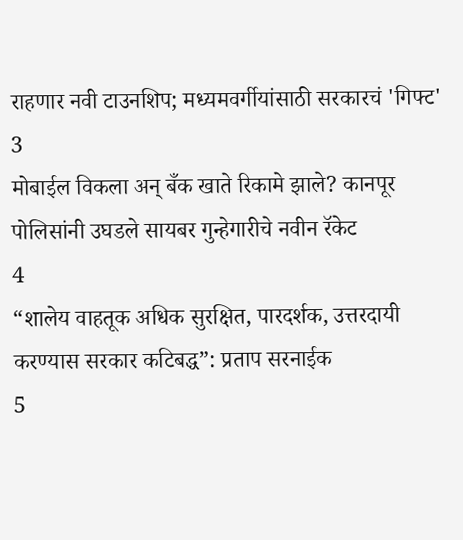राहणार नवी टाउनशिप; मध्यमवर्गीयांसाठी सरकारचं 'गिफ्ट'
3
मोबाईल विकला अन् बँक खाते रिकामे झाले? कानपूर पोलिसांनी उघडले सायबर गुन्हेगारीचे नवीन रॅकेट
4
“शालेय वाहतूक अधिक सुरक्षित, पारदर्शक, उत्तरदायी करण्यास सरकार कटिबद्ध”: प्रताप सरनाईक
5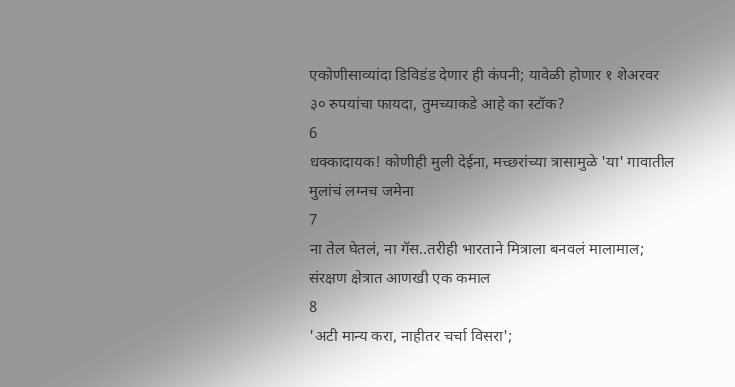एकोणीसाव्यांदा डिविडंड देणार ही कंपनी; यावेळी होणार १ शेअरवर ३० रुपयांचा फायदा, तुमच्याकडे आहे का स्टॉक?
6
धक्कादायक! कोणीही मुली देईना, मच्छरांच्या त्रासामुळे 'या' गावातील मुलांचं लग्नच जमेना
7
ना तेल घेतलं, ना गॅस..तरीही भारताने मित्राला बनवलं मालामाल; संरक्षण क्षेत्रात आणखी एक कमाल
8
'अटी मान्य करा, नाहीतर चर्चा विसरा';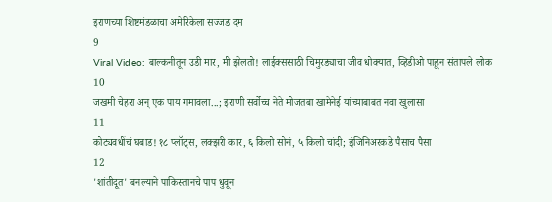इराणच्या शिष्टमंडळाचा अमेरिकेला सज्जड दम
9
Viral Video: बाल्कनीतून उडी मार, मी झेलतो! लाईक्ससाठी चिमुरड्याचा जीव धोक्यात, व्हिडीओ पाहून संतापले लोक
10
जखमी चेहरा अन् एक पाय गमावला...; इराणी सर्वोच्च नेते मोजतबा खामेनेई यांच्याबाबत नवा खुलासा
11
कोट्यवधींचं घबाड! १८ प्लॉट्स, लक्झरी कार, ६ किलो सोनं, ५ किलो चांदी; इंजिनिअरकडे पैसाच पैसा
12
'शांतीदूत' बनल्याने पाकिस्तानचे पाप धुवून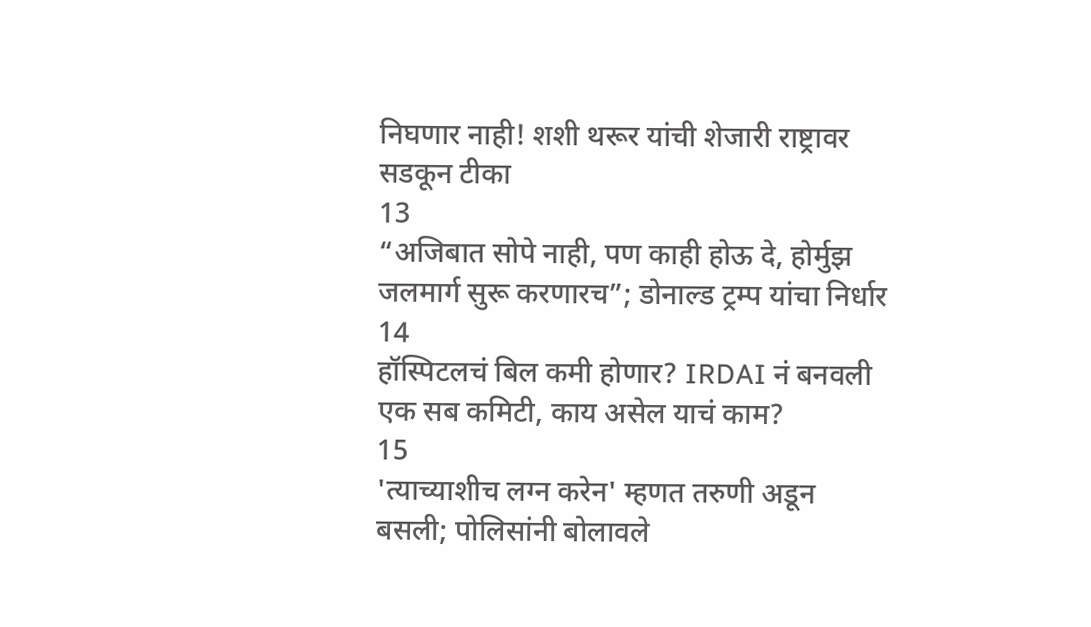निघणार नाही! शशी थरूर यांची शेजारी राष्ट्रावर सडकून टीका
13
“अजिबात सोपे नाही, पण काही होऊ दे, होर्मुझ जलमार्ग सुरू करणारच”; डोनाल्ड ट्रम्प यांचा निर्धार
14
हॉस्पिटलचं बिल कमी होणार? IRDAI नं बनवली एक सब कमिटी, काय असेल याचं काम?
15
'त्याच्याशीच लग्न करेन' म्हणत तरुणी अडून बसली; पोलिसांनी बोलावले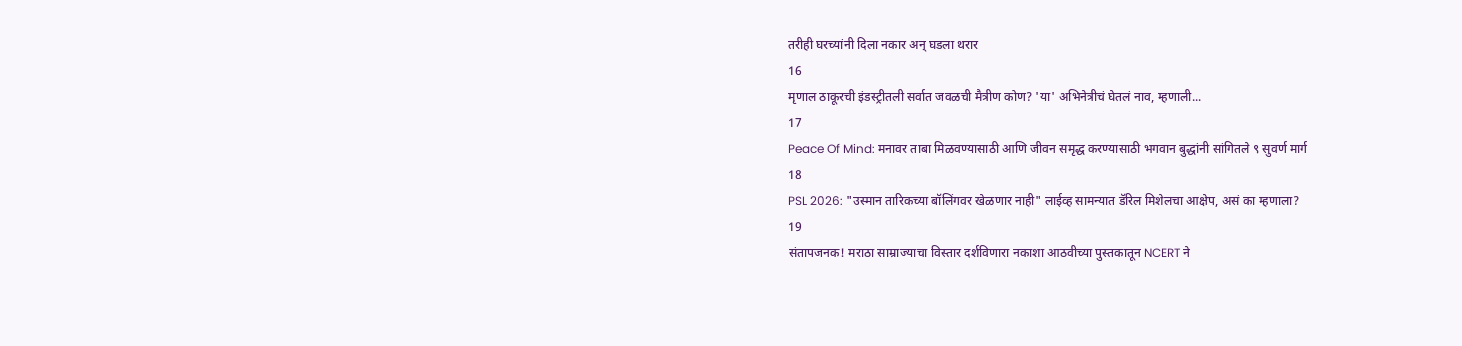तरीही घरच्यांनी दिला नकार अन् घडला थरार
16
मृणाल ठाकूरची इंडस्ट्रीतली सर्वात जवळची मैत्रीण कोण? 'या' अभिनेत्रीचं घेतलं नाव, म्हणाली...
17
Peace Of Mind: मनावर ताबा मिळवण्यासाठी आणि जीवन समृद्ध करण्यासाठी भगवान बुद्धांनी सांगितले ९ सुवर्ण मार्ग
18
PSL 2026: "उस्मान तारिकच्या बॉलिंगवर खेळणार नाही" लाईव्ह सामन्यात डॅरिल मिशेलचा आक्षेप, असं का म्हणाला?
19
संतापजनक! मराठा साम्राज्याचा विस्तार दर्शविणारा नकाशा आठवीच्या पुस्तकातून NCERT ने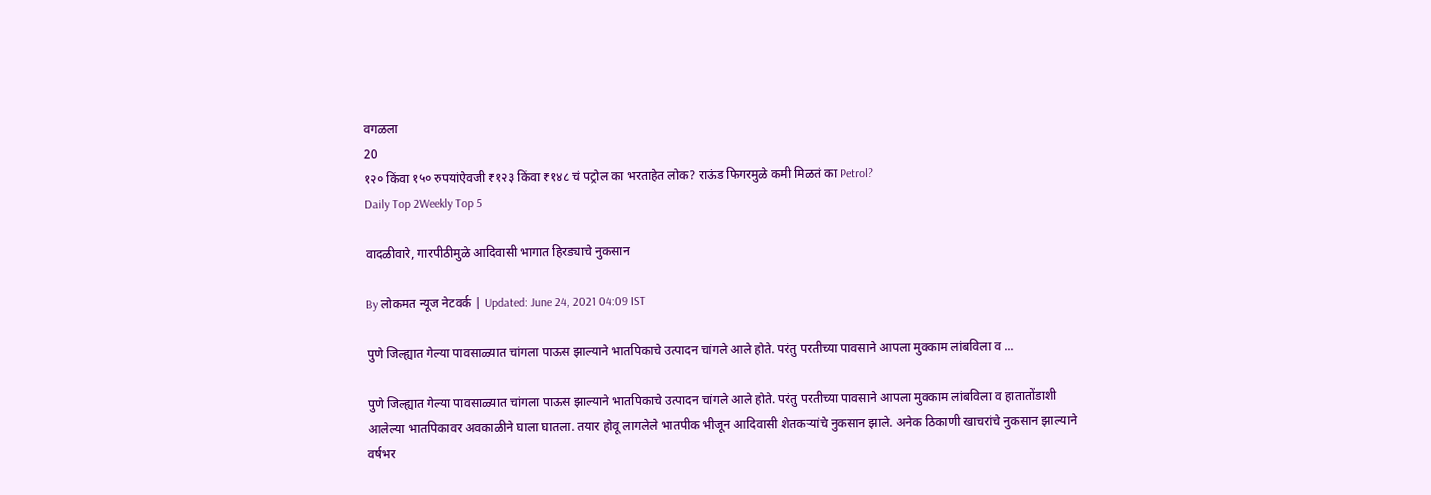वगळला
20
१२० किंवा १५० रुपयांऐवजी ₹१२३ किंवा ₹१४८ चं पट्रोल का भरताहेत लोक? राऊंड फिगरमुळे कमी मिळतं का Petrol?
Daily Top 2Weekly Top 5

वादळीवारे, गारपीठीमुळे आदिवासी भागात हिरड्याचे नुकसान

By लोकमत न्यूज नेटवर्क | Updated: June 24, 2021 04:09 IST

पुणे जिल्ह्यात गेल्या पावसाळ्यात चांगला पाऊस झाल्याने भातपिकाचे उत्पादन चांगले आले होते. परंतु परतीच्या पावसाने आपला मुक्काम लांबविला व ...

पुणे जिल्ह्यात गेल्या पावसाळ्यात चांगला पाऊस झाल्याने भातपिकाचे उत्पादन चांगले आले होते. परंतु परतीच्या पावसाने आपला मुक्काम लांबविला व हातातोंडाशी आलेल्या भातपिकावर अवकाळीने घाला घातला. तयार होवू लागलेले भातपीक भीजून आदिवासी शेतकऱ्यांचे नुकसान झाले. अनेक ठिकाणी खाचरांचे नुकसान झाल्याने वर्षभर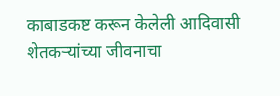काबाडकष्ट करून केलेली आदिवासी शेतकऱ्यांच्या जीवनाचा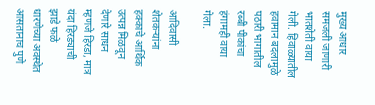मुख्य आधार समजली जाणारी भातशेती वाया गेली. हिवाळ्यातील हवामान बदलामुळे पठारी भागातील रब्बी पीकांचा हंगामही वाया गेला.

आदिवासी शेतकऱ्यांना हक्काचे आर्थिक उत्पन्न मिळवून देणारे साधन म्हणजे हिरडा, मात्र यंदा हिरड्याची झाडे फळे धारणेच्या अवस्थेत आसतानाच पुणे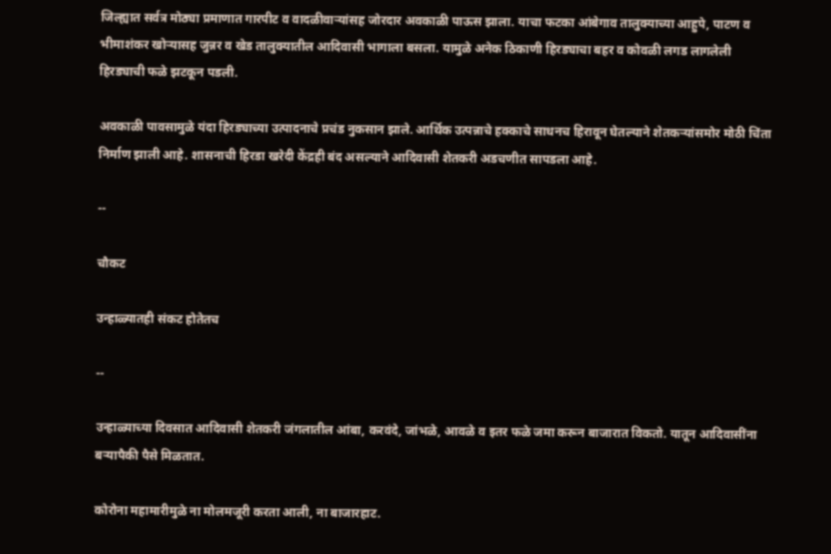जिल्ह्यात सर्वत्र मोठ्या प्रमाणात गारपीट व वादळीवाऱ्यांसह जोरदार अवकाळी पाऊस झाला. याचा फटका आंबेगाव तालुक्याच्या आहुपे, पाटण व भीमाशंकर खोऱ्यासह जुन्नर व खेड तालुक्यातील आदिवासी भागाला बसला. यामुळे अनेक ठिकाणी हिरड्याचा बहर व कोवळी लगड लागलेली हिरड्याची फळे झटकून पडली.

अवकाळी पावसामुळे यंदा हिरड्याच्या उत्पादनाचे प्रचंड नुकसान झाले. आर्थिक उत्पन्नाचे हक्काचे साधनच हिरावून घेतल्याने शेतकऱ्यांसमोर मोठी चिंता निर्माण झाली आहे. शासनाची हिरडा खरेदी केंद्रही बंद असल्याने आदिवासी शेतकरी अडचणीत सापडला आहे.

--

चौकट

उन्हाळ्यातही संकट होतेतच

--

उन्हाळ्याच्या दिवसात आदिवासी शेतकरी जंगलातील आंबा, करवंदे, जांभळे, आवळे व इतर फळे जमा करून बाजारात विकतो. यातून आदिवासींना बऱ्यापैकी पैसे मिळतात.

कोरोना महामारीमुळे ना मोलमजूरी करता आली, ना बाजारहाट.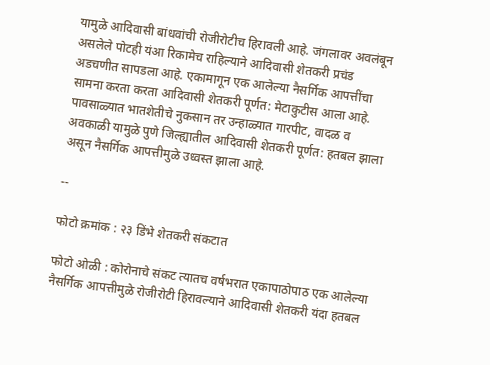यामुळे आदिवासी बांधवांची रोजीरोटीच हिरावली आहे. जंगलावर अवलंबून असलेले पोटही यंआ रिकामेच राहिल्याने आदिवासी शेतकरी प्रचंड अडचणीत सापडला आहे. एकामागून एक आलेल्या नैसर्गिक आपत्तींचा सामना करता करता आदिवासी शेतकरी पूर्णत: मेटाकुटीस आला आहे. पावसाळ्यात भातशेतीचे नुकसान तर उन्हाळ्यात गारपीट, वादळ व अवकाळी यामुळे पुणे जिल्ह्यातील आदिवासी शेतकरी पूर्णत: हतबल झाला असून नैसर्गिक आपत्तीमुळे उध्वस्त झाला आहे.

--

फोटो क्रमांक : २३ डिंभे शेतकरी संकटात

फोटो ओळी : कोरोनाचे संकट त्यातच वर्षभरात एकापाठोपाठ एक आलेल्या नैसर्गिक आपत्तीमुळे रोजीरोटी हिरावल्याने आदिवासी शेतकरी यंदा हतबल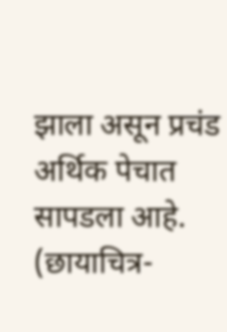झाला असून प्रचंड अर्थिक पेचात सापडला आहे. (छायाचित्र-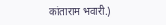कांताराम भवारी.)